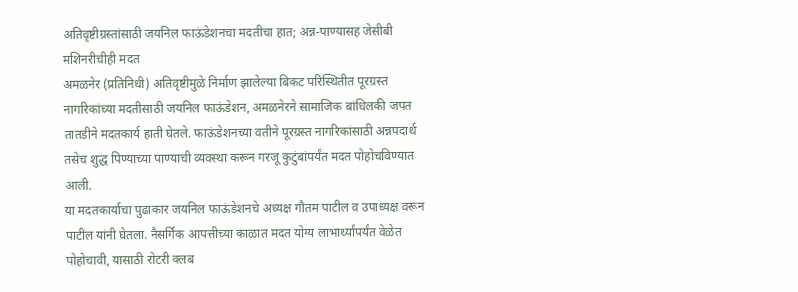अतिवृष्टीग्रस्तांसाठी जयनिल फाऊंडेशनचा मदतीचा हात; अन्न-पाण्यासह जेसीबी मशिनरीचीही मदत
अमळनेर (प्रतिनिधी) अतिवृष्टीमुळे निर्माण झालेल्या बिकट परिस्थितीत पूरग्रस्त नागरिकांच्या मदतीसाठी जयनिल फाऊंडेशन, अमळनेरने सामाजिक बांधिलकी जपत तातडीने मदतकार्य हाती घेतले. फाऊंडेशनच्या वतीने पूरग्रस्त नागरिकांसाठी अन्नपदार्थ तसेच शुद्ध पिण्याच्या पाण्याची व्यवस्था करून गरजू कुटुंबांपर्यंत मदत पोहोचविण्यात आली.
या मदतकार्याचा पुढाकार जयनिल फाऊंडेशनचे अध्यक्ष गौतम पाटील व उपाध्यक्ष वरून पाटील यांनी घेतला. नैसर्गिक आपत्तीच्या काळात मदत योग्य लाभार्थ्यांपर्यंत वेळेत पोहोचावी, यासाठी रोटरी क्लब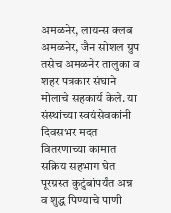अमळनेर, लायन्स क्लब अमळनेर, जैन सोशल ग्रुप तसेच अमळनेर तालुका व शहर पत्रकार संघाने मोलाचे सहकार्य केले. या संस्थांच्या स्वयंसेवकांनी दिवसभर मदत वितरणाच्या कामात सक्रिय सहभाग घेत पूरग्रस्त कुटुंबांपर्यंत अन्न व शुद्ध पिण्याचे पाणी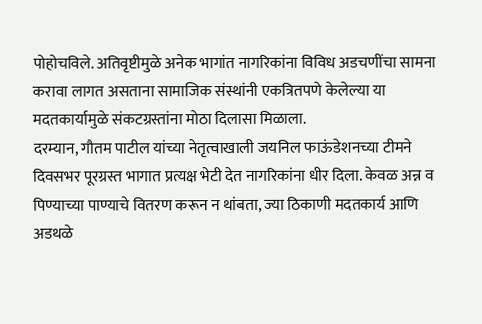पोहोचविले. अतिवृष्टीमुळे अनेक भागांत नागरिकांना विविध अडचणींचा सामना करावा लागत असताना सामाजिक संस्थांनी एकत्रितपणे केलेल्या या मदतकार्यामुळे संकटग्रस्तांना मोठा दिलासा मिळाला.
दरम्यान, गौतम पाटील यांच्या नेतृत्वाखाली जयनिल फाऊंडेशनच्या टीमने दिवसभर पूरग्रस्त भागात प्रत्यक्ष भेटी देत नागरिकांना धीर दिला. केवळ अन्न व पिण्याच्या पाण्याचे वितरण करून न थांबता, ज्या ठिकाणी मदतकार्य आणि अडथळे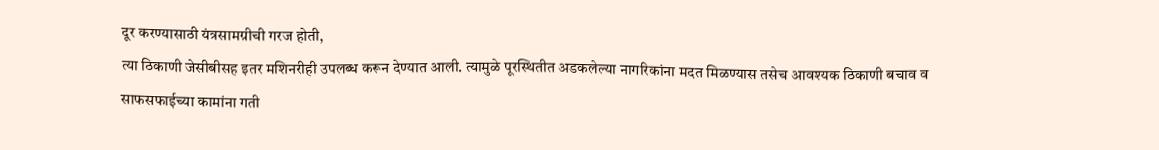दूर करण्यासाठी यंत्रसामग्रीची गरज होती,
त्या ठिकाणी जेसीबीसह इतर मशिनरीही उपलब्ध करून देण्यात आली. त्यामुळे पूरस्थितीत अडकलेल्या नागरिकांना मदत मिळण्यास तसेच आवश्यक ठिकाणी बचाव व साफसफाईच्या कामांना गती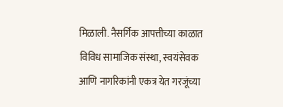मिळाली. नैसर्गिक आपत्तीच्या काळात विविध सामाजिक संस्था, स्वयंसेवक आणि नागरिकांनी एकत्र येत गरजूंच्या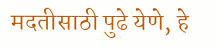मदतीसाठी पुढे येणे, हे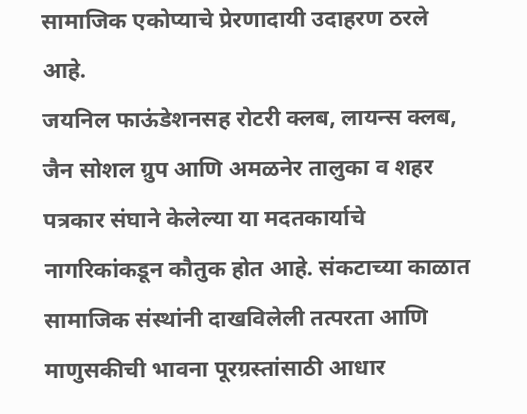सामाजिक एकोप्याचे प्रेरणादायी उदाहरण ठरले आहे.
जयनिल फाऊंडेशनसह रोटरी क्लब, लायन्स क्लब, जैन सोशल ग्रुप आणि अमळनेर तालुका व शहर पत्रकार संघाने केलेल्या या मदतकार्याचे नागरिकांकडून कौतुक होत आहे. संकटाच्या काळात सामाजिक संस्थांनी दाखविलेली तत्परता आणि माणुसकीची भावना पूरग्रस्तांसाठी आधार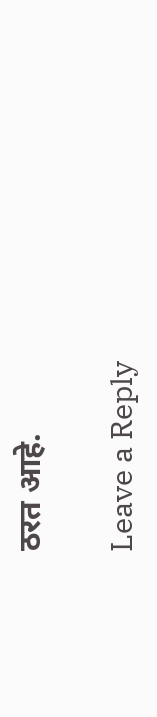ठरत आहे.

Leave a Reply